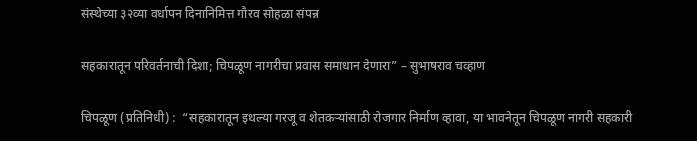संस्थेच्या ३२व्या वर्धापन दिनानिमित्त गौरव सोहळा संपन्न

सहकारातून परिवर्तनाची दिशा; चिपळूण नागरीचा प्रवास समाधान देणारा” – सुभाषराव चव्हाण

चिपळूण (प्रतिनिधी) :  “सहकारातून इथल्या गरजू व शेतकऱ्यांसाठी रोजगार निर्माण व्हावा, या भावनेतून चिपळूण नागरी सहकारी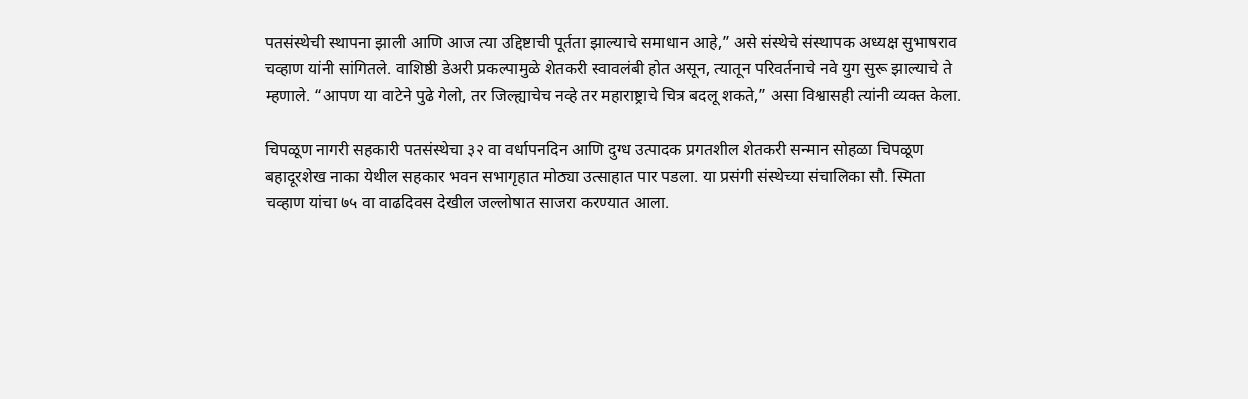पतसंस्थेची स्थापना झाली आणि आज त्या उद्दिष्टाची पूर्तता झाल्याचे समाधान आहे,” असे संस्थेचे संस्थापक अध्यक्ष सुभाषराव चव्हाण यांनी सांगितले. वाशिष्ठी डेअरी प्रकल्पामुळे शेतकरी स्वावलंबी होत असून, त्यातून परिवर्तनाचे नवे युग सुरू झाल्याचे ते म्हणाले. “आपण या वाटेने पुढे गेलो, तर जिल्ह्याचेच नव्हे तर महाराष्ट्राचे चित्र बदलू शकते,” असा विश्वासही त्यांनी व्यक्त केला.

चिपळूण नागरी सहकारी पतसंस्थेचा ३२ वा वर्धापनदिन आणि दुग्ध उत्पादक प्रगतशील शेतकरी सन्मान सोहळा चिपळूण बहादूरशेख नाका येथील सहकार भवन सभागृहात मोठ्या उत्साहात पार पडला. या प्रसंगी संस्थेच्या संचालिका सौ. स्मिता चव्हाण यांचा ७५ वा वाढदिवस देखील जल्लोषात साजरा करण्यात आला.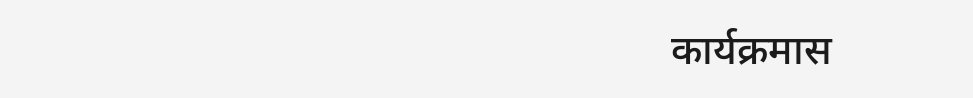कार्यक्रमास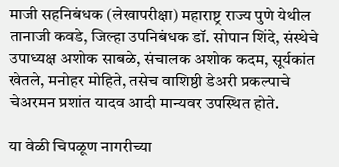माजी सहनिबंधक (लेखापरीक्षा) महाराष्ट्र राज्य पुणे येथील तानाजी कवडे, जिल्हा उपनिबंधक डॉ. सोपान शिंदे, संस्थेचे उपाध्यक्ष अशोक साबळे, संचालक अशोक कदम, सूर्यकांत खेतले, मनोहर मोहिते, तसेच वाशिष्ठी डेअरी प्रकल्पाचे चेअरमन प्रशांत यादव आदी मान्यवर उपस्थित होते.

या वेळी चिपळूण नागरीच्या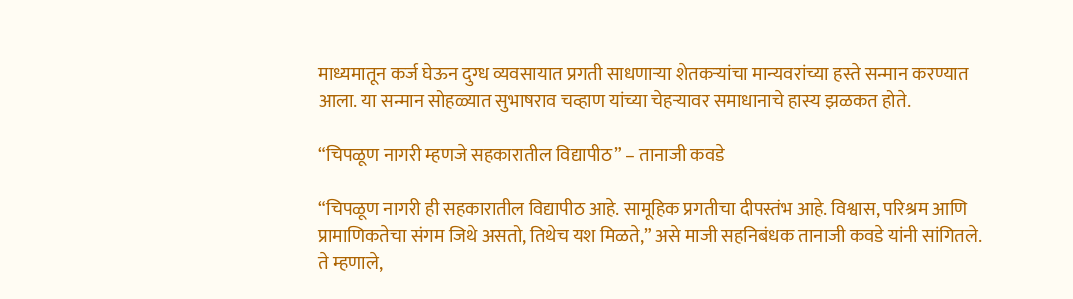माध्यमातून कर्ज घेऊन दुग्ध व्यवसायात प्रगती साधणाऱ्या शेतकऱ्यांचा मान्यवरांच्या हस्ते सन्मान करण्यात आला. या सन्मान सोहळ्यात सुभाषराव चव्हाण यांच्या चेहऱ्यावर समाधानाचे हास्य झळकत होते.

“चिपळूण नागरी म्हणजे सहकारातील विद्यापीठ” – तानाजी कवडे

“चिपळूण नागरी ही सहकारातील विद्यापीठ आहे. सामूहिक प्रगतीचा दीपस्तंभ आहे. विश्वास, परिश्रम आणि प्रामाणिकतेचा संगम जिथे असतो, तिथेच यश मिळते,” असे माजी सहनिबंधक तानाजी कवडे यांनी सांगितले.
ते म्हणाले,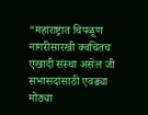“महाराष्ट्रात चिपळूण नागरीसारखी क्वचितच एखादी संस्था असेल जी सभासदांसाठी एवढ्या मोठ्या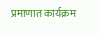प्रमाणात कार्यक्रम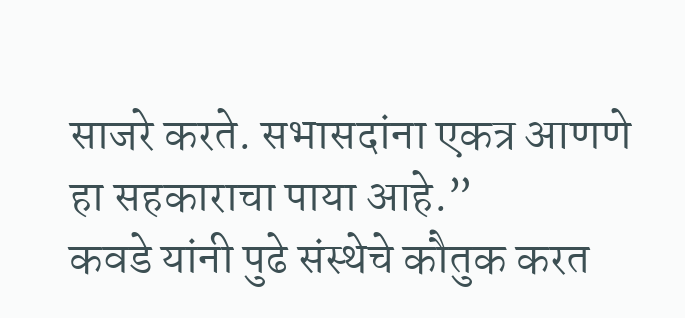साजरे करते. सभासदांना एकत्र आणणे हा सहकाराचा पाया आहे.”
कवडे यांनी पुढे संस्थेचे कौतुक करत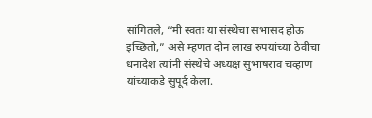सांगितले, “मी स्वतः या संस्थेचा सभासद होऊ इच्छितो,” असे म्हणत दोन लाख रुपयांच्या ठेवीचा धनादेश त्यांनी संस्थेचे अध्यक्ष सुभाषराव चव्हाण यांच्याकडे सुपूर्द केला.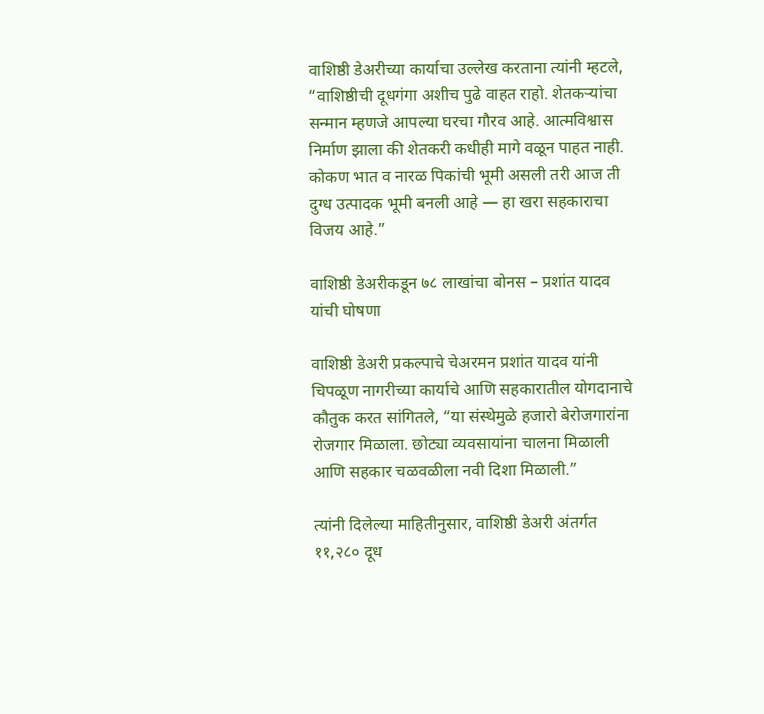वाशिष्ठी डेअरीच्या कार्याचा उल्लेख करताना त्यांनी म्हटले, “वाशिष्ठीची दूधगंगा अशीच पुढे वाहत राहो. शेतकऱ्यांचा सन्मान म्हणजे आपल्या घरचा गौरव आहे. आत्मविश्वास निर्माण झाला की शेतकरी कधीही मागे वळून पाहत नाही. कोकण भात व नारळ पिकांची भूमी असली तरी आज ती दुग्ध उत्पादक भूमी बनली आहे — हा खरा सहकाराचा विजय आहे.”

वाशिष्ठी डेअरीकडून ७८ लाखांचा बोनस – प्रशांत यादव यांची घोषणा

वाशिष्ठी डेअरी प्रकल्पाचे चेअरमन प्रशांत यादव यांनी चिपळूण नागरीच्या कार्याचे आणि सहकारातील योगदानाचे कौतुक करत सांगितले, “या संस्थेमुळे हजारो बेरोजगारांना रोजगार मिळाला. छोट्या व्यवसायांना चालना मिळाली आणि सहकार चळवळीला नवी दिशा मिळाली.”

त्यांनी दिलेल्या माहितीनुसार, वाशिष्ठी डेअरी अंतर्गत ११,२८० दूध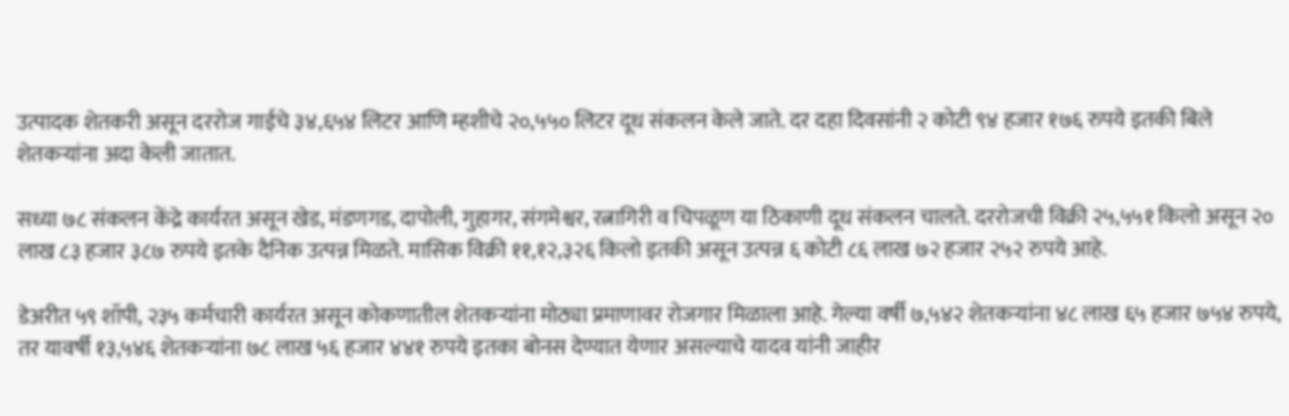उत्पादक शेतकरी असून दररोज गाईचे ३४,६५४ लिटर आणि म्हशीचे २०,५५० लिटर दूध संकलन केले जाते. दर दहा दिवसांनी २ कोटी ९४ हजार १७६ रुपये इतकी बिले शेतकऱ्यांना अदा केली जातात.

सध्या ७८ संकलन केंद्रे कार्यरत असून खेड, मंडणगड, दापोली, गुहागर, संगमेश्वर, रत्नागिरी व चिपळूण या ठिकाणी दूध संकलन चालते. दररोजची विक्री २५,५५१ किलो असून २० लाख ८३ हजार ३८७ रुपये इतके दैनिक उत्पन्न मिळते. मासिक विक्री ११,१२,३२६ किलो इतकी असून उत्पन्न ६ कोटी ८६ लाख ७२ हजार २५२ रुपये आहे.

डेअरीत ५९ शॉपी, २३५ कर्मचारी कार्यरत असून कोकणातील शेतकऱ्यांना मोठ्या प्रमाणावर रोजगार मिळाला आहे. गेल्या वर्षी ७,५४२ शेतकऱ्यांना ४८ लाख ६५ हजार ७५४ रुपये, तर यावर्षी १३,५४६ शेतकऱ्यांना ७८ लाख ५६ हजार ४४१ रुपये इतका बोनस देण्यात येणार असल्याचे यादव यांनी जाहीर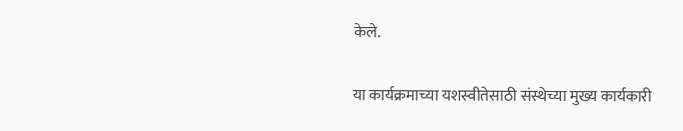केले.

या कार्यक्रमाच्या यशस्वीतेसाठी संस्थेच्या मुख्य कार्यकारी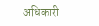अधिकारी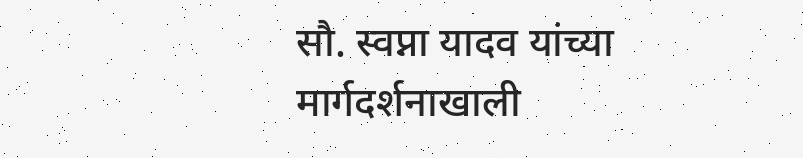सौ. स्वप्ना यादव यांच्या मार्गदर्शनाखाली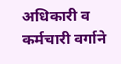अधिकारी व कर्मचारी वर्गाने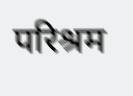परिश्रम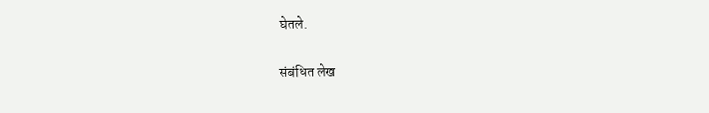घेतले.

संबंधित लेख